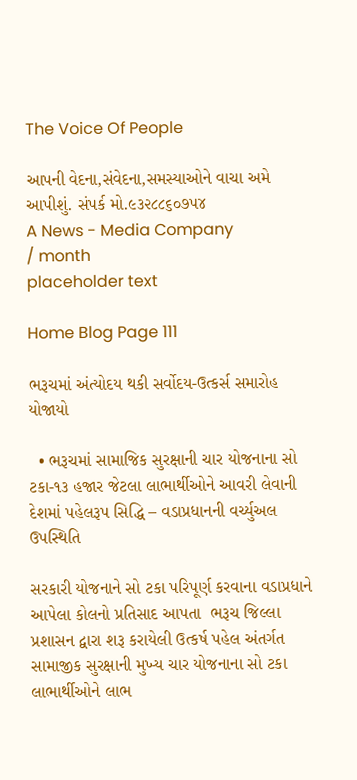The Voice Of People

આપની વેદના,સંવેદના,સમસ્યાઓને વાચા અમે આપીશું. સંપર્ક મો.૯૩૨૮૮૬૦૭૫૪
A News - Media Company
/ month
placeholder text

Home Blog Page 111

ભરૂચમાં અંત્યોદય થકી સર્વોદય-ઉત્કર્સ સમારોહ યોજાયો

  • ભરૂચમાં સામાજિક સુરક્ષાની ચાર યોજનાના સો ટકા-૧૩ હજાર જેટલા લાભાર્થીઓને આવરી લેવાની દેશમાં પહેલરૂપ સિદ્ધિ – વડાપ્રધાનની વર્ચ્યુઅલ ઉપસ્થિતિ

સરકારી યોજનાને સો ટકા પરિપૂર્ણ કરવાના વડાપ્રધાને આપેલા કોલનો પ્રતિસાદ આપતા  ભરૂચ જિલ્લા પ્રશાસન દ્વારા શરૂ કરાયેલી ઉત્કર્ષ પહેલ અંતર્ગત સામાજીક સુરક્ષાની મુખ્ય ચાર યોજનાના સો ટકા લાભાર્થીઓને લાભ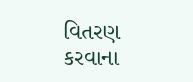વિતરણ કરવાના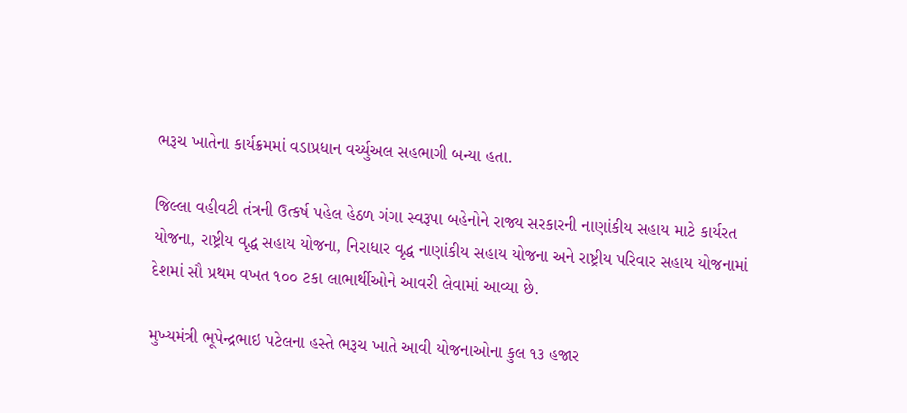ભરૂચ ખાતેના કાર્યક્રમમાં વડાપ્રધાન વર્ચ્યુઅલ સહભાગી બન્યા હતા.

જિલ્લા વહીવટી તંત્રની ઉત્કર્ષ પહેલ હેઠળ ગંગા સ્વરૂપા બહેનોને રાજ્ય સરકારની નાણાંકીય સહાય માટે કાર્યરત યોજના, રાષ્ટ્રીય વૃદ્ધ સહાય યોજના, નિરાધાર વૃદ્ધ નાણાંકીય સહાય યોજના અને રાષ્ટ્રીય પરિવાર સહાય યોજનામાં દેશમાં સૌ પ્રથમ વખત ૧૦૦ ટકા લાભાર્થીઓને આવરી લેવામાં આવ્યા છે.

મુખ્યમંત્રી ભૂપેન્દ્રભાઇ પટેલના હસ્તે ભરૂચ ખાતે આવી યોજનાઓના કુલ ૧૩ હજાર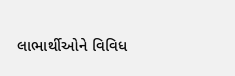લાભાર્થીઓને વિવિધ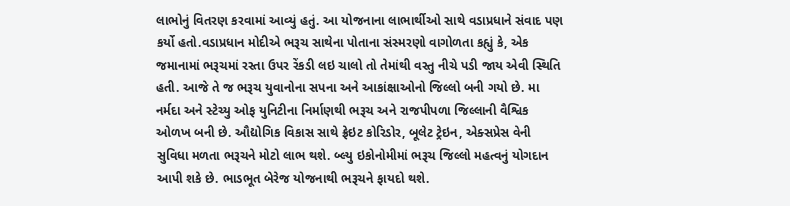લાભોનું વિતરણ કરવામાં આવ્યું હતું. આ યોજનાના લાભાર્થીઓ સાથે વડાપ્રધાને સંવાદ પણ કર્યો હતો.વડાપ્રધાન મોદીએ ભરૂચ સાથેના પોતાના સંસ્મરણો વાગોળતા કહ્યું કે, એક જમાનામાં ભરૂચમાં રસ્તા ઉપર રેંકડી લઇ ચાલો તો તેમાંથી વસ્તુ નીચે પડી જાય એવી સ્થિતિ હતી. આજે તે જ ભરૂચ યુવાનોના સપના અને આકાંક્ષાઓનો જિલ્લો બની ગયો છે. મા નર્મદા અને સ્ટેચ્યુ ઓફ યુનિટીના નિર્માણથી ભરૂચ અને રાજપીપળા જિલ્લાની વૈશ્વિક ઓળખ બની છે. ઔદ્યોગિક વિકાસ સાથે ફ્રેઇટ કોરિડોર, બૂલેટ ટ્રેઇન, એક્સપ્રેસ વેની સુવિધા મળતા ભરૂચને મોટો લાભ થશે. બ્લ્યુ ઇકોનોમીમાં ભરૂચ જિલ્લો મહત્વનું યોગદાન આપી શકે છે. ભાડભૂત બેરેજ યોજનાથી ભરૂચને ફાયદો થશે.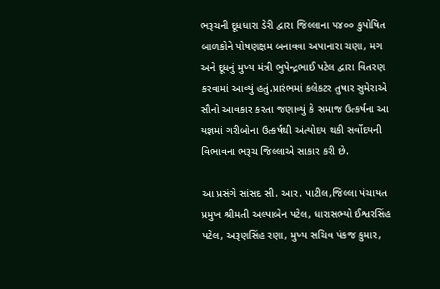ભરૂચની દૂધધારા ડેરી દ્વારા જિલ્લાના ૫૪૦૦ કુપોષિત બાળકોને પોષણક્ષમ બનાવવા અપાનારા ચણા, મગ અને દૂધનું મુખ્ય મંત્રી ભુપેન્દ્રભાઈ પટેલ દ્વારા વિતરણ કરવામાં આવ્યું હતું.પ્રારંભમાં કલેકટર તુષાર સુમેરાએ સૌનો આવકાર કરતા જણાવ્યું કે સમાજ ઉત્કર્ષના આ યજ્ઞમાં ગરીબોના ઉત્કર્ષથી અંત્યોદય થકી સર્વોદયની વિભાવના ભરૂચ જિલ્લાએ સાકાર કરી છે.

આ પ્રસંગે સાંસદ સી. આર. પાટીલ,જિલ્લા પંચાયત પ્રમુખ શ્રીમતી અલ્પાબેન પટેલ, ધારાસભ્યો ઈશ્વરસિંહ પટેલ, અરૂણસિંહ રણા, મુખ્ય સચિવ પંકજ કુમાર,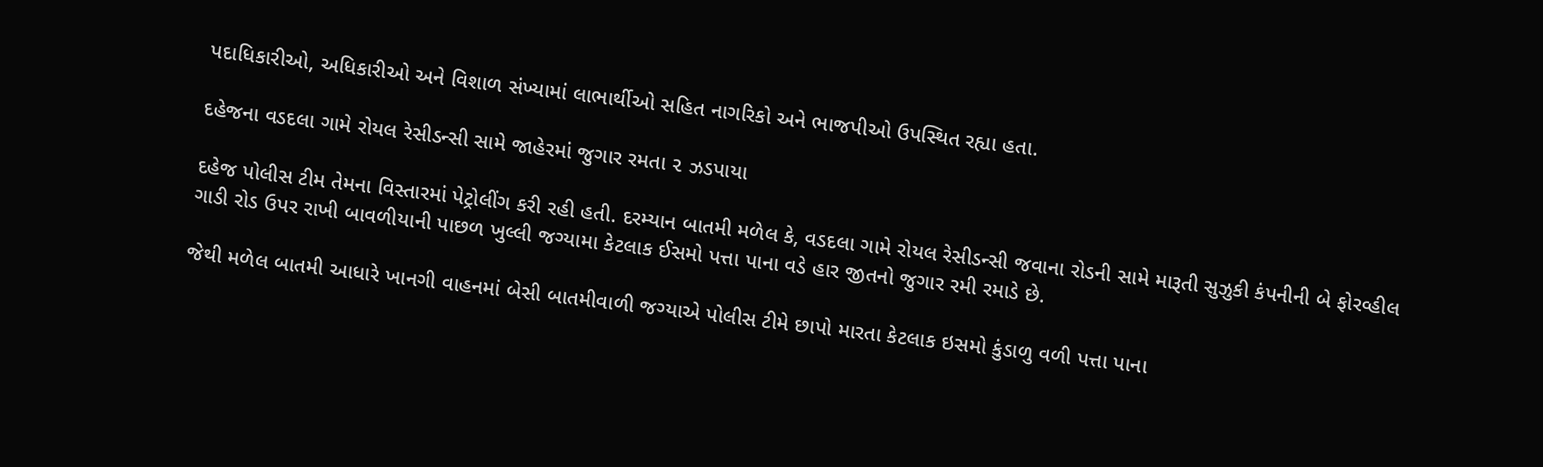પદાધિકારીઓ, અધિકારીઓ અને વિશાળ સંખ્યામાં લાભાર્થીઓ સહિત નાગરિકો અને ભાજપીઓ ઉપસ્થિત રહ્યા હતા.

દહેજના વડદલા ગામે રોયલ રેસીડન્સી સામે જાહેરમાં જુગાર રમતા ૨ ઝડપાયા

દહેજ પોલીસ ટીમ તેમના વિસ્તારમાં પેટ્રોલીંગ કરી રહી હતી. દરમ્યાન બાતમી મળેલ કે, વડદલા ગામે રોયલ રેસીડન્સી જવાના રોડની સામે મારૂતી સુઝુકી કંપનીની બે ફોરવ્હીલ ગાડી રોડ ઉપર રાખી બાવળીયાની પાછળ ખુલ્લી જગ્યામા કેટલાક ઈસમો પત્તા પાના વડે હાર જીતનો જુગાર રમી રમાડે છે.

જેથી મળેલ બાતમી આધારે ખાનગી વાહનમાં બેસી બાતમીવાળી જગ્યાએ પોલીસ ટીમે છાપો મારતા કેટલાક ઇસમો કુંડાળુ વળી પત્તા પાના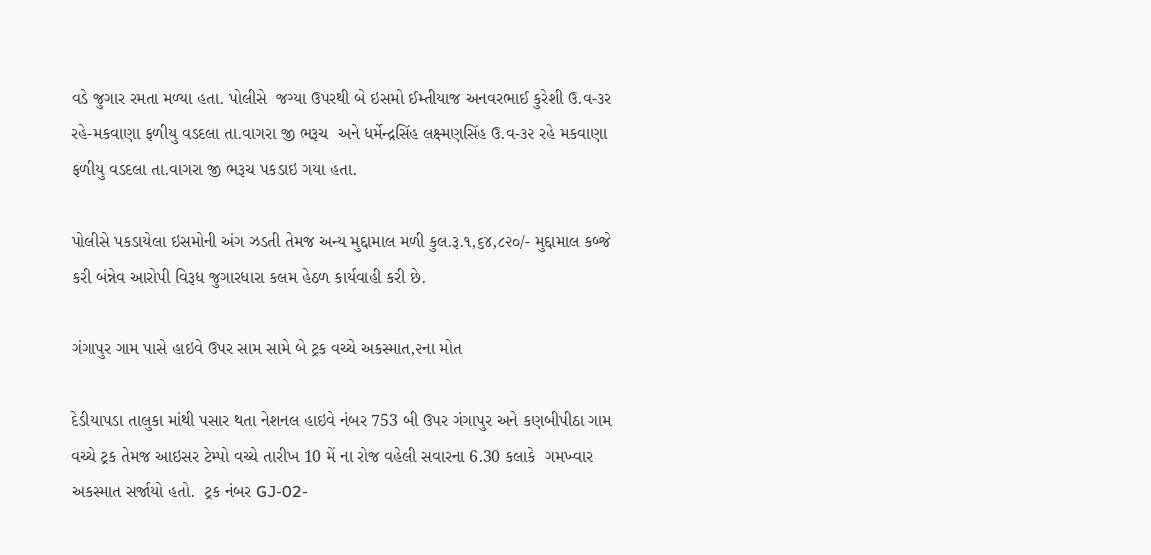વડે જુગાર રમતા મળ્યા હતા. પોલીસે  જગ્યા ઉપરથી બે ઇસમો ઈમ્તીયાજ અનવરભાઈ કુરેશી ઉ.વ-૩ર રહે-મકવાણા ફળીયુ વડદલા તા.વાગરા જી ભરૂચ  અને ધર્મેન્દ્રસિંહ લક્ષ્મણસિંહ ઉ.વ-૩૨ રહે મકવાણા ફળીયુ વડદલા તા.વાગરા જી ભરૂચ પકડાઇ ગયા હતા.

પોલીસે પકડાયેલા ઇસમોની અંગ ઝડતી તેમજ અન્ય મુદ્દામાલ મળી કુલ.રૂ.૧,૬૪,૮૨૦/- મુદ્દામાલ કબ્જે કરી બંન્નેવ આરોપી વિરૂધ જુગારધારા કલમ હેઠળ કાર્યવાહી કરી છે.

ગંગાપુર ગામ પાસે હાઇવે ઉપર સામ સામે બે ટ્રક વચ્ચે અકસ્માત,૨ના મોત

દેડીયાપડા તાલુકા માંથી પસાર થતા નેશનલ હાઇવે નંબર 753 બી ઉપર ગંગાપુર અને કણબીપીઠા ગામ વચ્ચે ટ્રક તેમજ આઇસર ટેમ્પો વચ્ચે તારીખ 10 મેં ના રોજ વહેલી સવારના 6.30 કલાકે  ગમખ્વાર અકસ્માત સર્જાયો હતો.  ટ્રક નંબર GJ-02-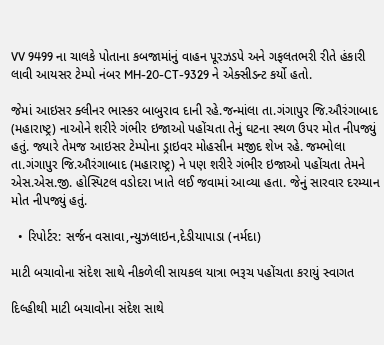VV 9499 ના ચાલકે પોતાના કબજામાંનું વાહન પૂરઝડપે અને ગફલતભરી રીતે હંકારી લાવી આયસર ટેમ્પો નંબર MH-20-CT-9329 ને એક્સીડન્ટ કર્યો હતો.

જેમાં આઇસર ક્લીનર ભાસ્કર બાબુરાવ દાની રહે.જન્માંલા તા.ગંગાપુર જિ.ઔરંગાબાદ (મહારાષ્ટ્ર) નાઓને શરીરે ગંભીર ઇજાઓ પહોંચતા તેનું ઘટના સ્થળ ઉપર મોત નીપજ્યું હતું. જ્યારે તેમજ આઇસર ટેમ્પોના ડ્રાઇવર મોહસીન મજીદ શેખ રહે. જમ્ભોલા તા.ગંગાપુર જિ.ઔરંગાબાદ (મહારાષ્ટ્ર) ને પણ શરીરે ગંભીર ઇજાઓ પહોંચતા તેમને એસ.એસ.જી. હોસ્પિટલ વડોદરા ખાતે લઈ જવામાં આવ્યા હતા. જેનું સારવાર દરમ્યાન મોત નીપજ્યું હતું.

  • રિપોર્ટર: સર્જન વસાવા,ન્યુઝલાઇન,દેડીયાપાડા (નર્મદા)

માટી બચાવોના સંદેશ સાથે નીકળેલી સાયકલ યાત્રા ભરૂચ પહોંચતા કરાયું સ્વાગત

દિલ્હીથી માટી બચાવોના સંદેશ સાથે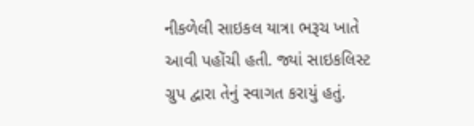નીકળેલી સાઇકલ યાત્રા ભરૂચ ખાતે આવી પહોંચી હતી. જ્યાં સાઇકલિસ્ટ ગ્રુપ દ્વારા તેનું સ્વાગત કરાયું હતું.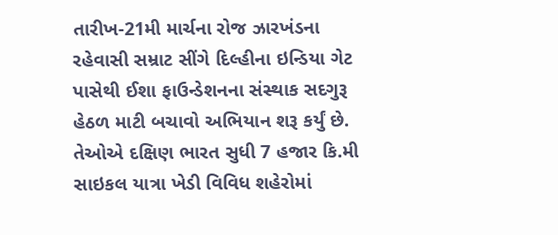તારીખ-21મી માર્ચના રોજ ઝારખંડના રહેવાસી સમ્રાટ સીંગે દિલ્હીના ઇન્ડિયા ગેટ પાસેથી ઈશા ફાઉન્ડેશનના સંસ્થાક સદગુરૂ હેઠળ માટી બચાવો અભિયાન શરૂ કર્યું છે. તેઓએ દક્ષિણ ભારત સુધી 7 હજાર કિ.મી સાઇકલ યાત્રા ખેડી વિવિધ શહેરોમાં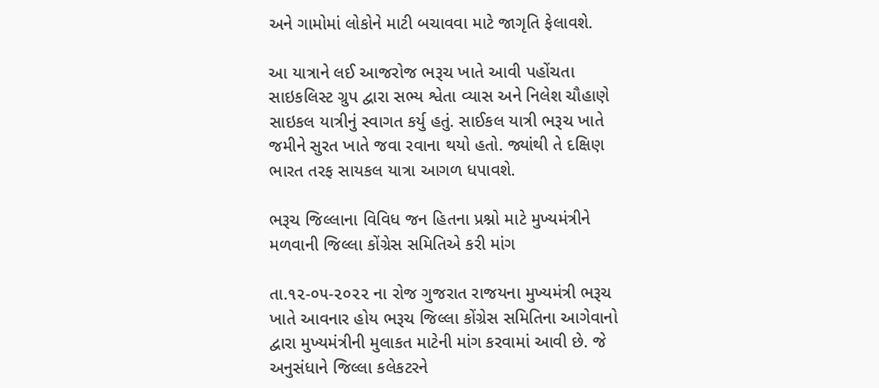અને ગામોમાં લોકોને માટી બચાવવા માટે જાગૃતિ ફેલાવશે.

આ યાત્રાને લઈ આજરોજ ભરૂચ ખાતે આવી પહોંચતા સાઇકલિસ્ટ ગ્રુપ દ્વારા સભ્ય શ્વેતા વ્યાસ અને નિલેશ ચૌહાણે સાઇકલ યાત્રીનું સ્વાગત કર્યુ હતું. સાઈકલ યાત્રી ભરૂચ ખાતે જમીને સુરત ખાતે જવા રવાના થયો હતો. જ્યાંથી તે દક્ષિણ ભારત તરફ સાયકલ યાત્રા આગળ ધપાવશે.

ભરૂચ જિલ્લાના વિવિધ જન હિતના પ્રશ્નો માટે મુખ્યમંત્રીને મળવાની જિલ્લા કોંગ્રેસ સમિતિએ કરી માંગ

તા.૧૨-૦૫-૨૦૨૨ ના રોજ ગુજરાત રાજયના મુખ્યમંત્રી ભરૂચ ખાતે આવનાર હોય ભરૂચ જિલ્લા કોંગ્રેસ સમિતિના આગેવાનો દ્વારા મુખ્યમંત્રીની મુલાકત માટેની માંગ કરવામાં આવી છે. જે અનુસંધાને જિલ્લા કલેકટરને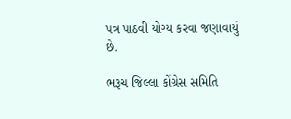પત્ર પાઠવી યોગ્ય કરવા જણાવાયું છે.

ભરૂચ જિલ્લા કોંગ્રેસ સમિતિ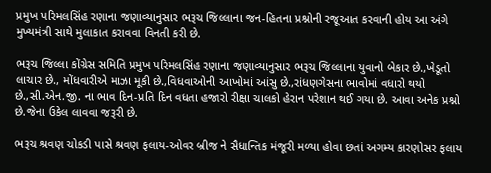પ્રમુખ પરિમલસિંહ રણાના જણાવ્યાનુસાર ભરૂચ જિલ્લાના જન-હિતના પ્રશ્નોની રજૂઆત કરવાની હોય આ અંગે મુખ્યમંત્રી સાથે મુલાકાત કરાવવા વિનતી કરી છે.

ભરૂચ જિલ્લા કોંગ્રેસ સમિતિ પ્રમુખ પરિમલસિંહ રણાના જણાવ્યાનુસાર ભરૂચ જિલ્લાના યુવાનો બેકાર છે.,ખેડૂતો લાચાર છે., મોંધવારીએ માઝા મૂકી છે.,વિધવાઓની આખોમાં આંસુ છે.,રાંધણગેસના ભાવોમાં વધારો થયો છે.,સી.એન.જી. ના ભાવ દિન-પ્રતિ દિન વધતા હજારો રીક્ષા ચાલકો હેરાન પરેશાન થઈ ગયા છે. આવા અનેક પ્રશ્નો છે.જેના ઉકેલ લાવવા જરૂરી છે.

ભરૂચ શ્રવણ ચોકડી પાસે શ્રવણ ફલાય-ઓવર બ્રીજ ને સૈધાન્તિક મંજૂરી મળ્યા હોવા છતાં અગમ્ય કારણોસર ફલાય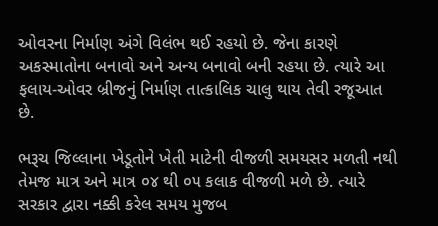ઓવરના નિર્માણ અંગે વિલંભ થઈ રહયો છે. જેના કારણે અકસ્માતોના બનાવો અને અન્ય બનાવો બની રહયા છે. ત્યારે આ ફલાય-ઓવર બ્રીજનું નિર્માણ તાત્કાલિક ચાલુ થાય તેવી રજૂઆત છે.

ભરૂચ જિલ્લાના ખેડૂતોને ખેતી માટેની વીજળી સમયસર મળતી નથી તેમજ માત્ર અને માત્ર ૦૪ થી ૦૫ કલાક વીજળી મળે છે. ત્યારે સરકાર દ્વારા નક્કી કરેલ સમય મુજબ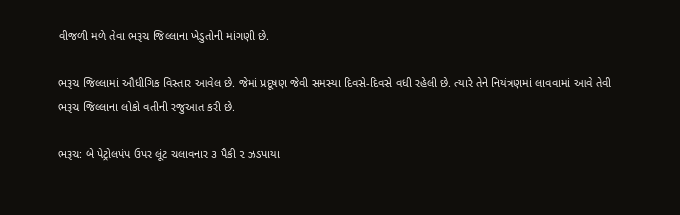વીજળી મળે તેવા ભરૂચ જિલ્લાના ખેડુતોની માંગણી છે.

ભરૂચ જિલ્લામાં ઔધીગિક વિસ્તાર આવેલ છે. જેમાં પ્રદૂષણ જેવી સમસ્યા દિવસે-દિવસે વધી રહેલી છે. ત્યારે તેને નિયંત્રણમાં લાવવામાં આવે તેવી ભરૂચ જિલ્લાના લોકો વતીની રજુઆત કરી છે.

ભરૂચ: બે પેટ્રોલપંપ ઉપર લૂંટ ચલાવનાર ૩ પૈકી ૨ ઝડપાયા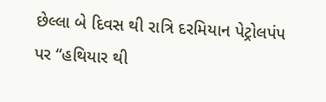છેલ્લા બે દિવસ થી રાત્રિ દરમિયાન પેટ્રોલપંપ પર “હથિયાર થી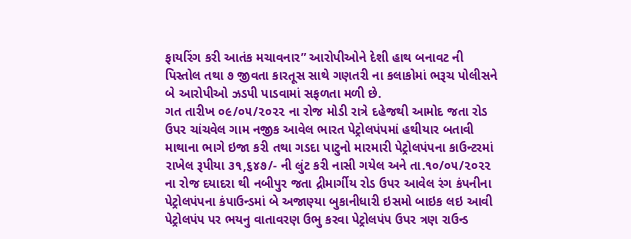ફાયરિંગ કરી આતંક મચાવનાર” આરોપીઓને દેશી હાથ બનાવટ ની પિસ્તોલ તથા ૭ જીવતા કારતૂસ સાથે ગણતરી ના કલાકોમાં ભરૂચ પોલીસને બે આરોપીઓ ઝડપી પાડવામાં સફળતા મળી છે.                                                                                                      ગત તારીખ ૦૯/૦૫/૨૦૨૨ ના રોજ મોડી રાત્રે દહેજથી આમોદ જતા રોડ ઉપર ચાંચવેલ ગામ નજીક આવેલ ભારત પેટ્રોલપંપમાં હથીયાર બતાવી માથાના ભાગે ઇજા કરી તથા ગડદા પાટુનો મારમારી પેટ્રોલપંપના કાઉન્ટરમાં રાખેલ રૂપીયા ૩૧,૬૪૭/- ની લુંટ કરી નાસી ગયેલ અને તા.૧૦/૦૫/૨૦૨૨ ના રોજ દયાદરા થી નબીપુર જતા દ્રીમાર્ગીય રોડ ઉપર આવેલ રંગ કંપનીના પેટ્રોલપંપના કંપાઉન્ડમાં બે અજાણ્યા બુકાનીધારી ઇસમો બાઇક લઇ આવી પેટ્રોલપંપ પર ભયનુ વાતાવરણ ઉભુ કરવા પેટ્રોલપંપ ઉપર ત્રણ રાઉન્ડ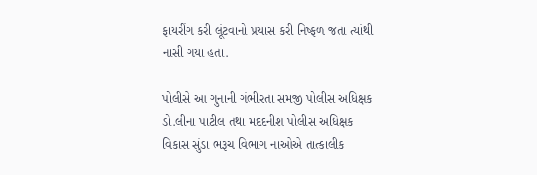ફાયરીંગ કરી લૂંટવાનો પ્રયાસ કરી નિષ્ફળ જતા ત્યાંથી નાસી ગયા હતા.

પોલીસે આ ગુનાની ગંભીરતા સમજી પોલીસ અધિક્ષક ડો.લીના પાટીલ તથા મદદનીશ પોલીસ અધિક્ષક વિકાસ સુંડા ભરૂચ વિભાગ નાઓએ તાત્કાલીક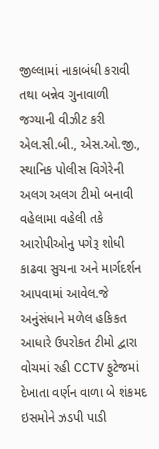જીલ્લામાં નાકાબંધી કરાવી તથા બન્નેવ ગુનાવાળી જગ્યાની વીઝીટ કરી એલ.સી.બી., એસ.ઓ.જી., સ્થાનિક પોલીસ વિગેરેની અલગ અલગ ટીમો બનાવી વહેલામા વહેલી તકે આરોપીઓનુ પગેરૂ શોધી કાઢવા સુચના અને માર્ગદર્શન આપવામાં આવેલ.જે અનુંસંધાને મળેલ હકિકત આધારે ઉપરોકત ટીમો દ્વારા વોચમાં રહી CCTV ફુટેજમાં દેખાતા વર્ણન વાળા બે શંકમદ ઇસમોને ઝડપી પાડી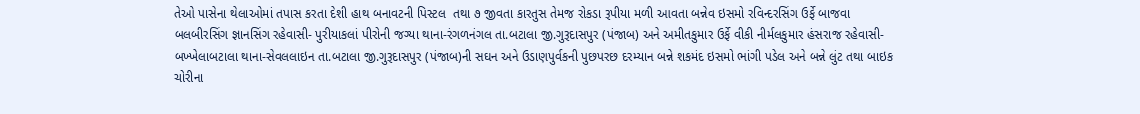તેઓ પાસેના થેલાઓમાં તપાસ કરતા દેશી હાથ બનાવટની પિસ્ટલ  તથા ૭ જીવતા કારતુસ તેમજ રોકડા રૂપીયા મળી આવતા બન્નેવ ઇસમો રવિન્દરસિંગ ઉર્ફે બાજવા બલબીરસિંગ જ્ઞાનસિંગ રહેવાસી- પુરીયાકલાં પીરોની જગ્યા થાના-રંગળનંગલ તા.બટાલા જી.ગુરૂદાસપુર (પંજાબ) અને અમીતકુમાર ઉર્ફે વીકી નીર્મલકુમાર હંસરાજ રહેવાસી- બખ્ખેલાબટાલા થાના-સેવલલાઇન તા.બટાલા જી.ગુરૂદાસપુર (પંજાબ)ની સઘન અને ઉડાણપુર્વકની પુછપરછ દરમ્યાન બન્ને શકમંદ ઇસમો ભાંગી પડેલ અને બન્ને લુંટ તથા બાઇક ચોરીના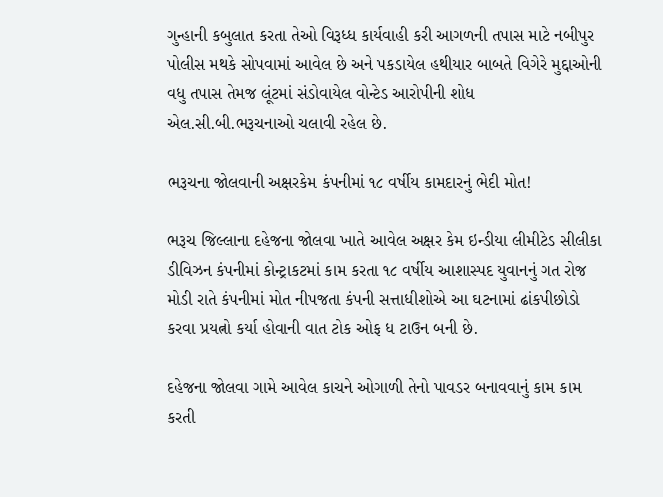ગુન્હાની કબુલાત કરતા તેઓ વિરૂધ્ધ કાર્યવાહી કરી આગળની તપાસ માટે નબીપુર પોલીસ મથકે સોપવામાં આવેલ છે અને પકડાયેલ હથીયાર બાબતે વિગેરે મુદ્દાઓની વધુ તપાસ તેમજ લૂંટમાં સંડોવાયેલ વોન્ટેડ આરોપીની શોધ એલ.સી.બી.ભરૂચનાઓ ચલાવી રહેલ છે.

ભરૂચના જોલવાની અક્ષરકેમ કંપનીમાં ૧૮ વર્ષીય કામદારનું ભેદી મોત!

ભરૂચ જિલ્લાના દહેજના જોલવા ખાતે આવેલ અક્ષર કેમ ઇન્ડીયા લીમીટેડ સીલીકા ડીવિઝન કંપનીમાં કોન્ટ્રાકટમાં કામ કરતા ૧૮ વર્ષીય આશાસ્પદ યુવાનનું ગત રોજ મોડી રાતે કંપનીમાં મોત નીપજતા કંપની સત્તાધીશોએ આ ઘટનામાં ઢાંકપીછોડો કરવા પ્રયત્નો કર્યા હોવાની વાત ટોક ઓફ ધ ટાઉન બની છે.

દહેજના જોલવા ગામે આવેલ કાચને ઓગાળી તેનો પાવડર બનાવવાનું કામ કામ કરતી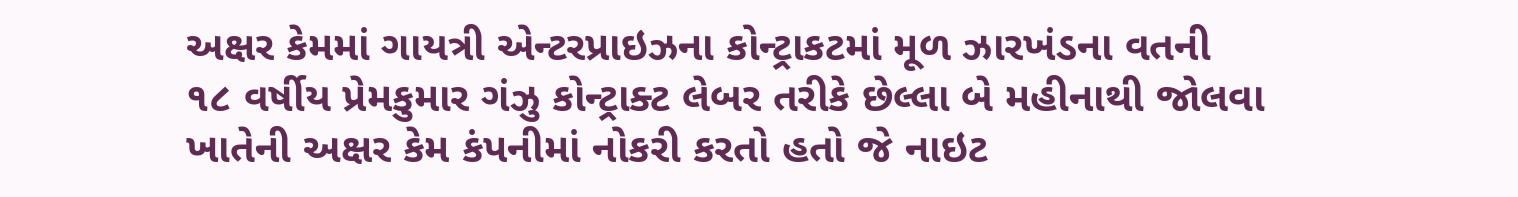અક્ષર કેમમાં ગાયત્રી એન્ટરપ્રાઇઝના કોન્ટ્રાકટમાં મૂળ ઝારખંડના વતની ૧૮ વર્ષીય પ્રેમકુમાર ગંઝુ કોન્ટ્રાક્ટ લેબર તરીકે છેલ્લા બે મહીનાથી જોલવા ખાતેની અક્ષર કેમ કંપનીમાં નોકરી કરતો હતો જે નાઇટ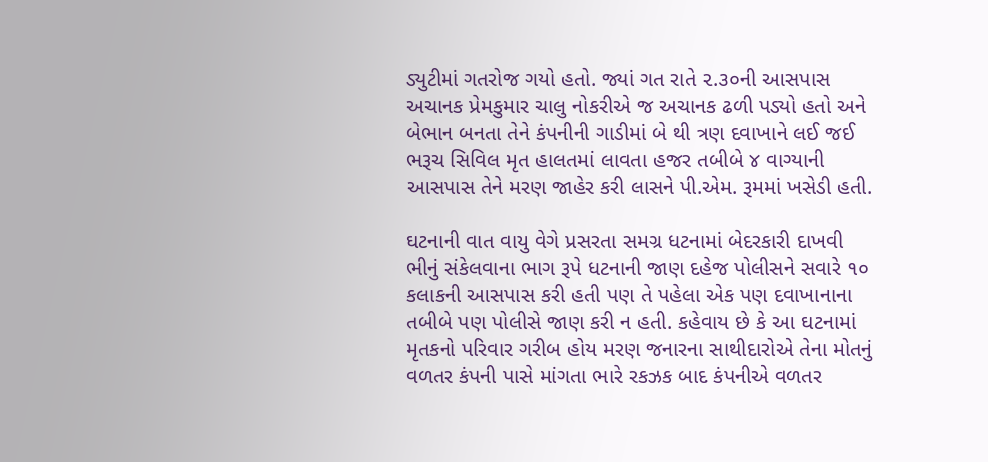ડ્યુટીમાં ગતરોજ ગયો હતો. જ્યાં ગત રાતે ૨.૩૦ની આસપાસ અચાનક પ્રેમકુમાર ચાલુ નોકરીએ જ અચાનક ઢળી પડ્યો હતો અને બેભાન બનતા તેને કંપનીની ગાડીમાં બે થી ત્રણ દવાખાને લઈ જઈ ભરૂચ સિવિલ મૃત હાલતમાં લાવતા હજર તબીબે ૪ વાગ્યાની આસપાસ તેને મરણ જાહેર કરી લાસને પી.એમ. રૂમમાં ખસેડી હતી.

ઘટનાની વાત વાયુ વેગે પ્રસરતા સમગ્ર ધટનામાં બેદરકારી દાખવી ભીનું સંકેલવાના ભાગ રૂપે ધટનાની જાણ દહેજ પોલીસને સવારે ૧૦ કલાકની આસપાસ કરી હતી પણ તે પહેલા એક પણ દવાખાનાના તબીબે પણ પોલીસે જાણ કરી ન હતી. કહેવાય છે કે આ ઘટનામાં  મૃતકનો પરિવાર ગરીબ હોય મરણ જનારના સાથીદારોએ તેના મોતનું વળતર કંપની પાસે માંગતા ભારે રકઝક બાદ કંપનીએ વળતર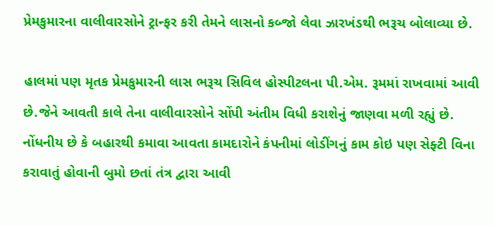પ્રેમકુમારના વાલીવારસોને ટ્રાન્ફર કરી તેમને લાસનો કબ્જો લેવા ઝારખંડથી ભરૂચ બોલાવ્યા છે.

હાલમાં પણ મૃતક પ્રેમકુમારની લાસ ભરૂચ સિવિલ હોસ્પીટલના પી.એમ. રૂમમાં રાખવામાં આવી છે.જેને આવતી કાલે તેના વાલીવારસોને સોંપી અંતીમ વિધી કરાશેનું જાણવા મળી રહ્યું છે. નોંધનીય છે કે બહારથી કમાવા આવતા કામદારોને કંપનીમાં લોડીંગનું કામ કોઇ પણ સેફ્ટી વિના કરાવાતું હોવાની બુમો છતાં તંત્ર દ્વારા આવી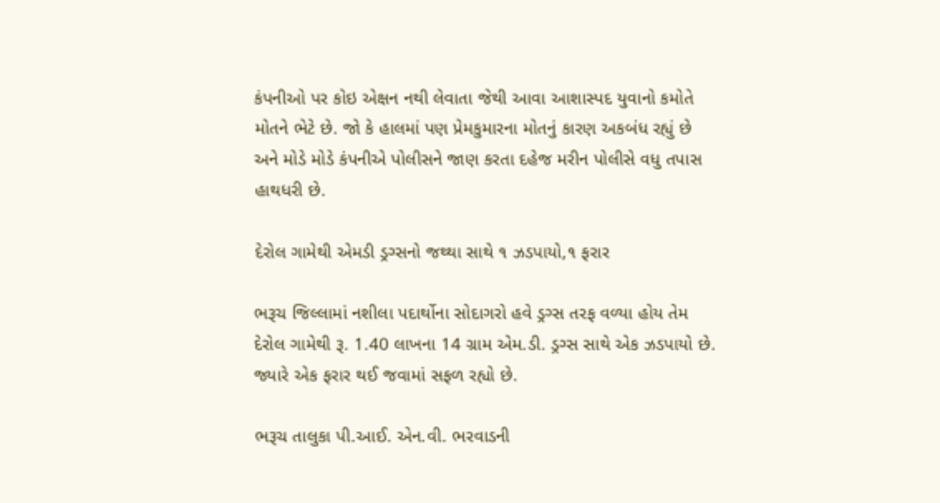કંપનીઓ પર કોઇ એક્ષન નથી લેવાતા જેથી આવા આશાસ્પદ યુવાનો કમોતે મોતને ભેટે છે. જો કે હાલમાં પણ પ્રેમકુમારના મોતનું કારણ અકબંધ રહ્યું છે અને મોડે મોડે કંપનીએ પોલીસને જાણ કરતા દહેજ મરીન પોલીસે વધુ તપાસ હાથધરી છે.

દેરોલ ગામેથી એમડી ડ્રગ્સનો જથ્થા સાથે ૧ ઝડપાયો,૧ ફરાર

ભરૂચ જિલ્લામાં નશીલા પદાર્થોના સોદાગરો હવે ડ્રગ્સ તરફ વળ્યા હોય તેમ દેરોલ ગામેથી રૂ. 1.40 લાખના 14 ગ્રામ એમ.ડી. ડ્રગ્સ સાથે એક ઝડપાયો છે. જ્યારે એક ફરાર થઈ જવામાં સફળ રહ્યો છે.

ભરૂચ તાલુકા પી.આઈ. એન.વી. ભરવાડની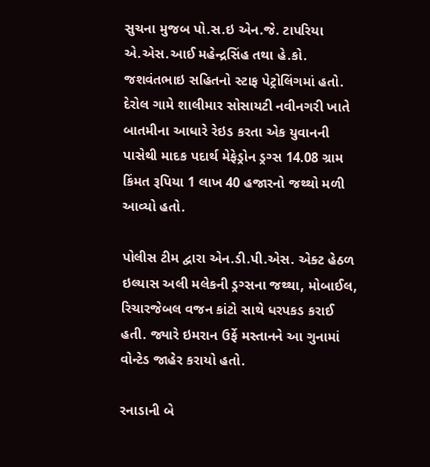સુચના મુજબ પો.સ.ઇ એન.જે. ટાપરિયા એ.એસ.આઈ મહેન્દ્રસિંહ તથા હે.કો. જશવંતભાઇ સહિતનો સ્ટાફ પેટ્રોલિંગમાં હતો. દેરોલ ગામે શાલીમાર સોસાયટી નવીનગરી ખાતે બાતમીના આધારે રેઇડ કરતા એક યુવાનની પાસેથી માદક પદાર્થ મેફેડ્રોન ડ્રગ્સ 14.08 ગ્રામ કિંમત રૂપિયા 1 લાખ 40 હજારનો જથ્થો મળી આવ્યો હતો.

પોલીસ ટીમ દ્વારા એન.ડી.પી.એસ. એક્ટ હેઠળ ઇલ્યાસ અલી મલેકની ડ્રગ્સના જથ્થા, મોબાઈલ, રિચારજેબલ વજન કાંટો સાથે ધરપકડ કરાઈ હતી. જ્યારે ઇમરાન ઉર્ફે મસ્તાનને આ ગુનામાં વોન્ટેડ જાહેર કરાયો હતો.

રનાડાની બે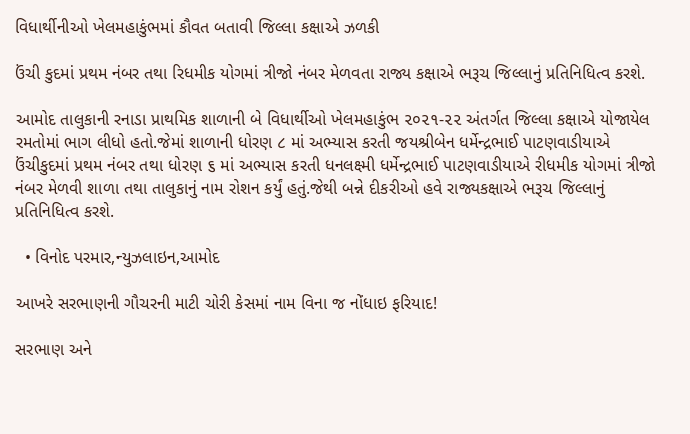વિધાર્થીનીઓ ખેલમહાકુંભમાં કૌવત બતાવી જિલ્લા કક્ષાએ ઝળકી

ઉંચી કુદમાં પ્રથમ નંબર તથા રિધમીક યોગમાં ત્રીજો નંબર મેળવતા રાજ્ય કક્ષાએ ભરૂચ જિલ્લાનું પ્રતિનિધિત્વ કરશે.

આમોદ તાલુકાની રનાડા પ્રાથમિક શાળાની બે વિધાર્થીઓ ખેલમહાકુંભ ૨૦૨૧-૨૨ અંતર્ગત જિલ્લા કક્ષાએ યોજાયેલ રમતોમાં ભાગ લીધો હતો.જેમાં શાળાની ધોરણ ૮ માં અભ્યાસ કરતી જયશ્રીબેન ધર્મેન્દ્રભાઈ પાટણવાડીયાએ ઉંચીકુદમાં પ્રથમ નંબર તથા ધોરણ ૬ માં અભ્યાસ કરતી ધનલક્ષ્મી ધર્મેન્દ્રભાઈ પાટણવાડીયાએ રીધમીક યોગમાં ત્રીજો નંબર મેળવી શાળા તથા તાલુકાનું નામ રોશન કર્યું હતું.જેથી બન્ને દીકરીઓ હવે રાજ્યકક્ષાએ ભરૂચ જિલ્લાનું પ્રતિનિધિત્વ કરશે.

  • વિનોદ પરમાર,ન્યુઝલાઇન,આમોદ

આખરે સરભાણની ગૌચરની માટી ચોરી કેસમાં નામ વિના જ નોંધાઇ ફરિયાદ!

સરભાણ અને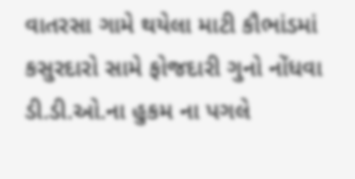વાતરસા ગામે થયેલા માટી કૌભાંડમાં કસુરદારો સામે ફોજદારી ગુનો નોંધવા ડી.ડી.ઓ.ના હુકમ ના પગલે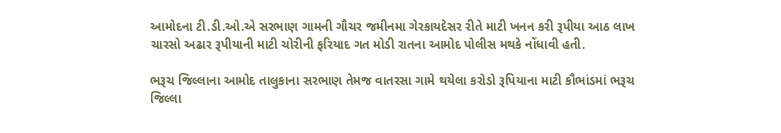આમોદના ટી.ડી.ઓ.એ સરભાણ ગામની ગૌચર જમીનમા ગેરકાયદેસર રીતે માટી ખનન કરી રૂપીયા આઠ લાખ ચારસો અઢાર રૂપીયાની માટી ચોરીની ફરિયાદ ગત મોડી રાતના આમોદ પોલીસ મથકે નોંધાવી હતી.

ભરૂચ જિલ્લાના આમોદ તાલુકાના સરભાણ તેમજ વાતરસા ગામે થયેલા કરોડો રૂપિયાના માટી કૌભાંડમાં ભરૂચ જિલ્લા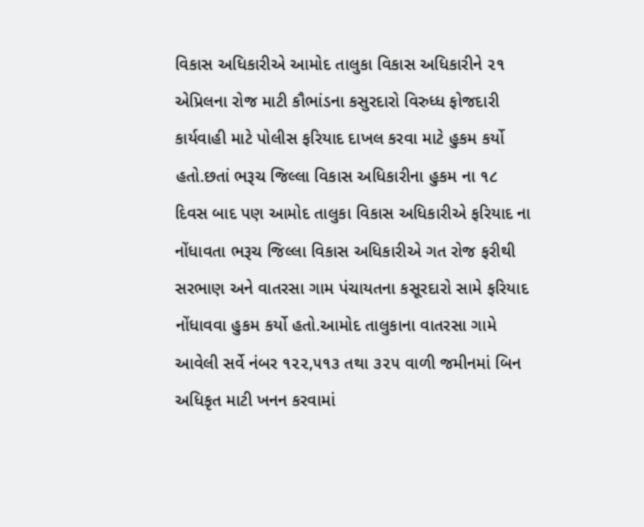વિકાસ અધિકારીએ આમોદ તાલુકા વિકાસ અધિકારીને ૨૧ એપ્રિલના રોજ માટી કૌભાંડના કસુરદારો વિરુધ્ધ ફોજદારી કાર્યવાહી માટે પોલીસ ફરિયાદ દાખલ કરવા માટે હુકમ કર્યો હતો.છતાં ભરૂચ જિલ્લા વિકાસ અધિકારીના હુકમ ના ૧૮ દિવસ બાદ પણ આમોદ તાલુકા વિકાસ અધિકારીએ ફરિયાદ ના નોંધાવતા ભરૂચ જિલ્લા વિકાસ અધિકારીએ ગત રોજ ફરીથી સરભાણ અને વાતરસા ગામ પંચાયતના કસૂરદારો સામે ફરિયાદ નોંધાવવા હુકમ કર્યો હતો.આમોદ તાલુકાના વાતરસા ગામે આવેલી સર્વે નંબર ૧૨૨,૫૧૩ તથા ૩૨૫ વાળી જમીનમાં બિન અધિકૃત માટી ખનન કરવામાં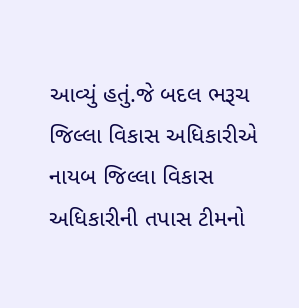આવ્યું હતું.જે બદલ ભરૂચ જિલ્લા વિકાસ અધિકારીએ નાયબ જિલ્લા વિકાસ અધિકારીની તપાસ ટીમનો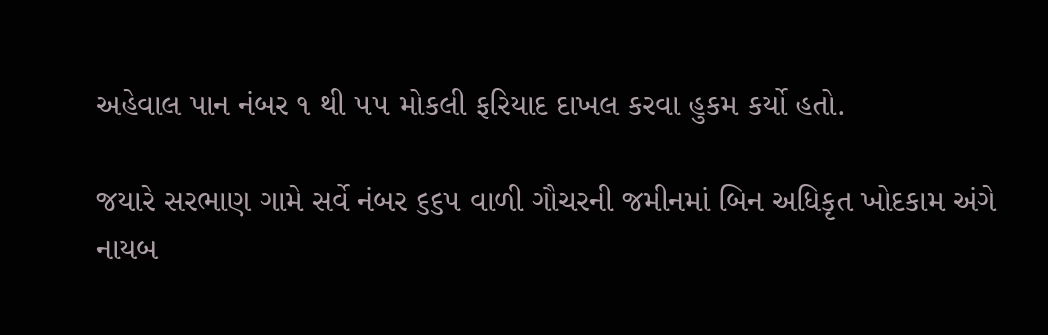અહેવાલ પાન નંબર ૧ થી ૫૫ મોકલી ફરિયાદ દાખલ કરવા હુકમ કર્યો હતો.

જયારે સરભાણ ગામે સર્વે નંબર ૬૬૫ વાળી ગૌચરની જમીનમાં બિન અધિકૃત ખોદકામ અંગે નાયબ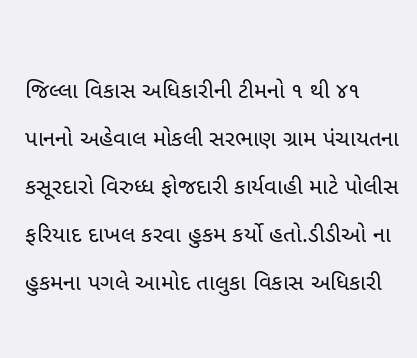જિલ્લા વિકાસ અધિકારીની ટીમનો ૧ થી ૪૧ પાનનો અહેવાલ મોકલી સરભાણ ગ્રામ પંચાયતના કસૂરદારો વિરુધ્ધ ફોજદારી કાર્યવાહી માટે પોલીસ ફરિયાદ દાખલ કરવા હુકમ કર્યો હતો.ડીડીઓ ના હુકમના પગલે આમોદ તાલુકા વિકાસ અધિકારી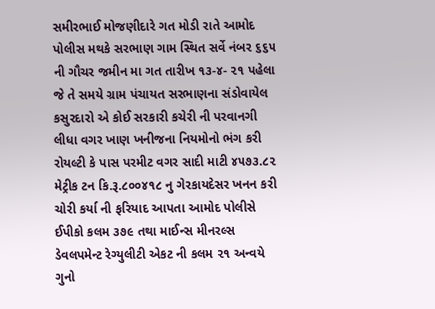સમીરભાઈ મોજણીદારે ગત મોડી રાતે આમોદ પોલીસ મથકે સરભાણ ગામ સ્થિત સર્વે નંબર ૬૬૫ ની ગૌચર જમીન મા ગત તારીખ ૧૩-૪- ૨૧ પહેલા જે તે સમયે ગ્રામ પંચાયત સરભાણના સંડોવાયેલ કસુરદારો એ કોઈ સરકારી કચેરી ની પરવાનગી લીધા વગર ખાણ ખનીજના નિયમોનો ભંગ કરી રોયલ્ટી કે પાસ પરમીટ વગર સાદી માટી ૪૫૭૩.૮૨ મેટ્રીક ટન કિ.રૂ.૮૦૦૪૧૮ નુ ગેરકાયદેસર ખનન કરી ચોરી કર્યા ની ફરિયાદ આપતા આમોદ પોલીસે ઈપીકો કલમ ૩૭૯ તથા માઈન્સ મીનરલ્સ ડેવલપમેન્ટ રેગ્યુલીટી એકટ ની કલમ ૨૧ અન્વયે ગુનો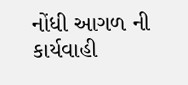નોંધી આગળ ની કાર્યવાહી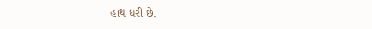હાથ ધરી છે.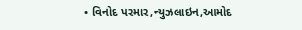• વિનોદ પરમાર,ન્યુઝલાઇન,આમોદ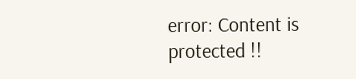error: Content is protected !!